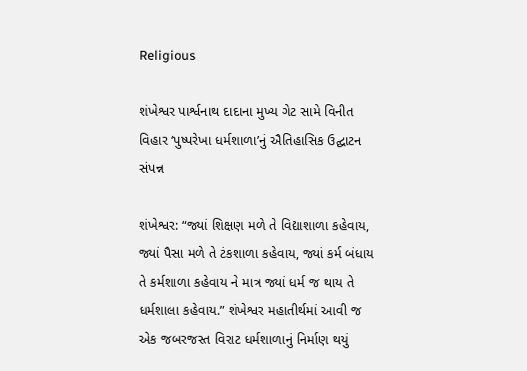Religious

શંખેશ્વર પાર્શ્વનાથ દાદાના મુખ્ય ગેટ સામે વિનીત વિહાર ‘પુષ્પરેખા ધર્મશાળા’નું ઐતિહાસિક ઉદ્ઘાટન સંપન્ન

શંખેશ્વર: “જ્યાં શિક્ષણ મળે તે વિદ્યાશાળા કહેવાય, જ્યાં પૈસા મળે તે ટંકશાળા કહેવાય, જ્યાં કર્મ બંધાય તે કર્મશાળા કહેવાય ને માત્ર જ્યાં ધર્મ જ થાય તે ધર્મશાલા કહેવાય.” શંખેશ્વર મહાતીર્થમાં આવી જ એક જબરજસ્ત વિરાટ ધર્મશાળાનું નિર્માણ થયું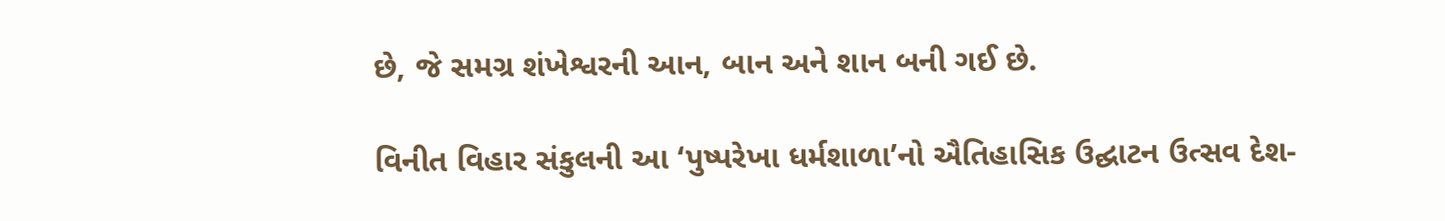છે, જે સમગ્ર શંખેશ્વરની આન, બાન અને શાન બની ગઈ છે.

વિનીત વિહાર સંકુલની આ ‘પુષ્પરેખા ધર્મશાળા’નો ઐતિહાસિક ઉદ્ઘાટન ઉત્સવ દેશ-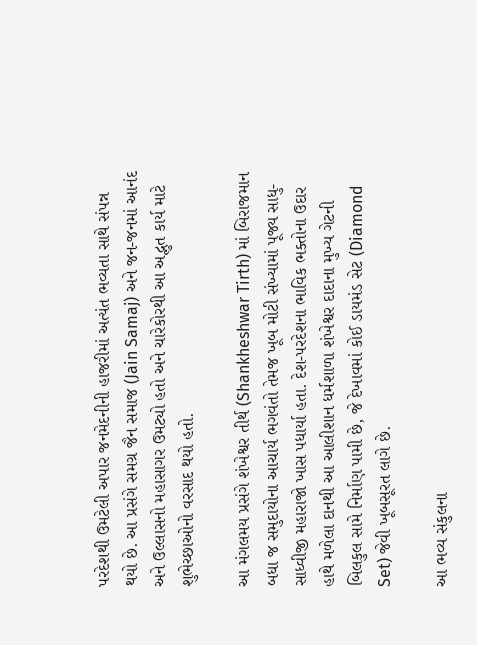પરદેશથી ઉમટેલી અપાર જનમેદનીની હાજરીમાં અત્યંત ભવ્યતા સાથે સંપન્ન થયો છે. આ પ્રસંગે સમગ્ર જૈન સમાજ (Jain Samaj) અને જન-જનમાં આનંદ અને ઉલ્લાસનો મહાસાગર ઉમટ્યો હતો અને ચારેકોરથી આ અદ્ભુત કાર્ય માટે શુભેચ્છાઓનો વરસાદ થયો હતો.

આ મંગલમય પ્રસંગે શંખેશ્વર તીર્થ (Shankheshwar Tirth) માં બિરાજમાન બધા જ સમુદાયોના આચાર્ય ભગવંતો તેમજ ખૂબ મોટી સંખ્યામાં પૂજ્ય સાધુ-સાધ્વીજી મહારાજો ખાસ પધાર્યા હતા. દેશ-પરદેશના ભાવિક ભક્તોના ઉદાર હાથે મળેલા દાનથી આ આલીશાન ધર્મશાળા શંખેશ્વર દાદાના મુખ્ય ગેટની બિલકુલ સામે નિર્માણ પામી છે, જે દેખાવમાં કોઈ ડાયમંડ સેટ (Diamond Set) જેવી ખૂબસૂરત લાગે છે.

આ ભવ્ય સંકુલના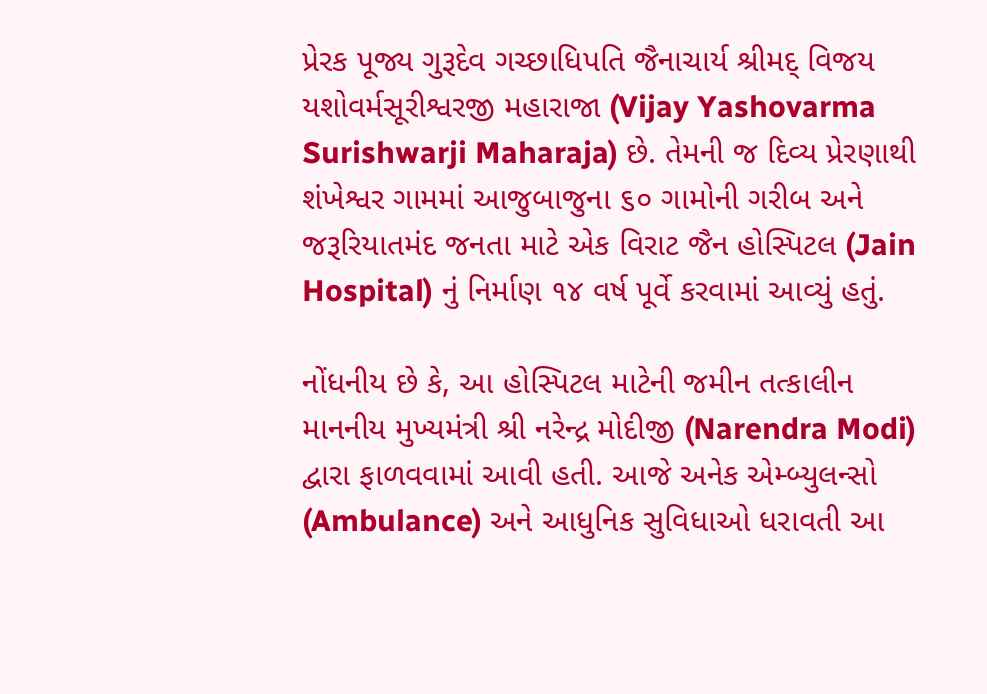પ્રેરક પૂજ્ય ગુરૂદેવ ગચ્છાધિપતિ જૈનાચાર્ય શ્રીમદ્ વિજય યશોવર્મસૂરીશ્વરજી મહારાજા (Vijay Yashovarma Surishwarji Maharaja) છે. તેમની જ દિવ્ય પ્રેરણાથી શંખેશ્વર ગામમાં આજુબાજુના ૬૦ ગામોની ગરીબ અને જરૂરિયાતમંદ જનતા માટે એક વિરાટ જૈન હોસ્પિટલ (Jain Hospital) નું નિર્માણ ૧૪ વર્ષ પૂર્વે કરવામાં આવ્યું હતું.

નોંધનીય છે કે, આ હોસ્પિટલ માટેની જમીન તત્કાલીન માનનીય મુખ્યમંત્રી શ્રી નરેન્દ્ર મોદીજી (Narendra Modi) દ્વારા ફાળવવામાં આવી હતી. આજે અનેક એમ્બ્યુલન્સો (Ambulance) અને આધુનિક સુવિધાઓ ધરાવતી આ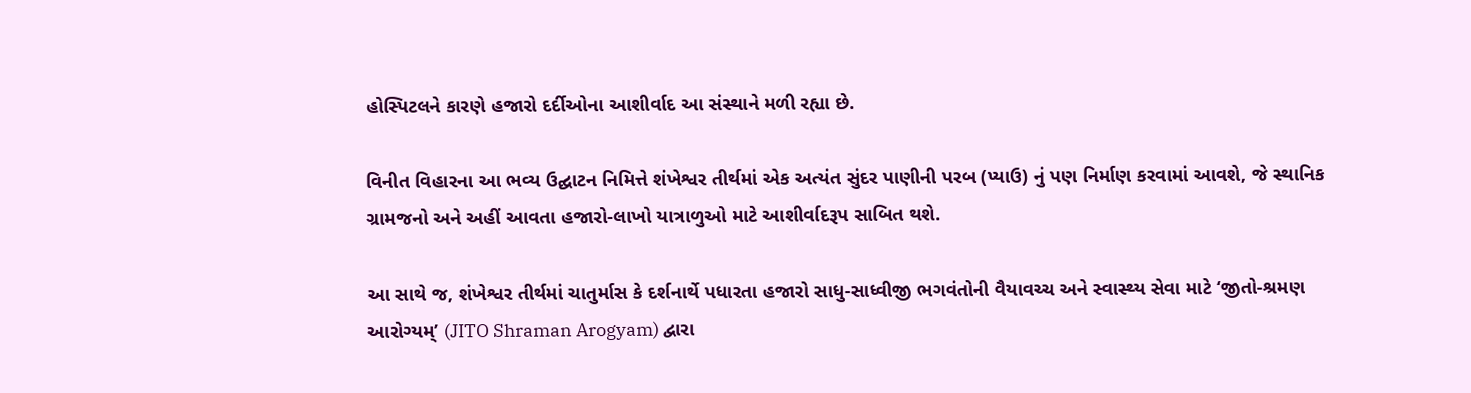હોસ્પિટલને કારણે હજારો દર્દીઓના આશીર્વાદ આ સંસ્થાને મળી રહ્યા છે.

વિનીત વિહારના આ ભવ્ય ઉદ્ઘાટન નિમિત્તે શંખેશ્વર તીર્થમાં એક અત્યંત સુંદર પાણીની પરબ (પ્યાઉ) નું પણ નિર્માણ કરવામાં આવશે, જે સ્થાનિક ગ્રામજનો અને અહીં આવતા હજારો-લાખો યાત્રાળુઓ માટે આશીર્વાદરૂપ સાબિત થશે.

આ સાથે જ, શંખેશ્વર તીર્થમાં ચાતુર્માસ કે દર્શનાર્થે પધારતા હજારો સાધુ-સાધ્વીજી ભગવંતોની વૈયાવચ્ચ અને સ્વાસ્થ્ય સેવા માટે ‘જીતો-શ્રમણ આરોગ્યમ્’ (JITO Shraman Arogyam) દ્વારા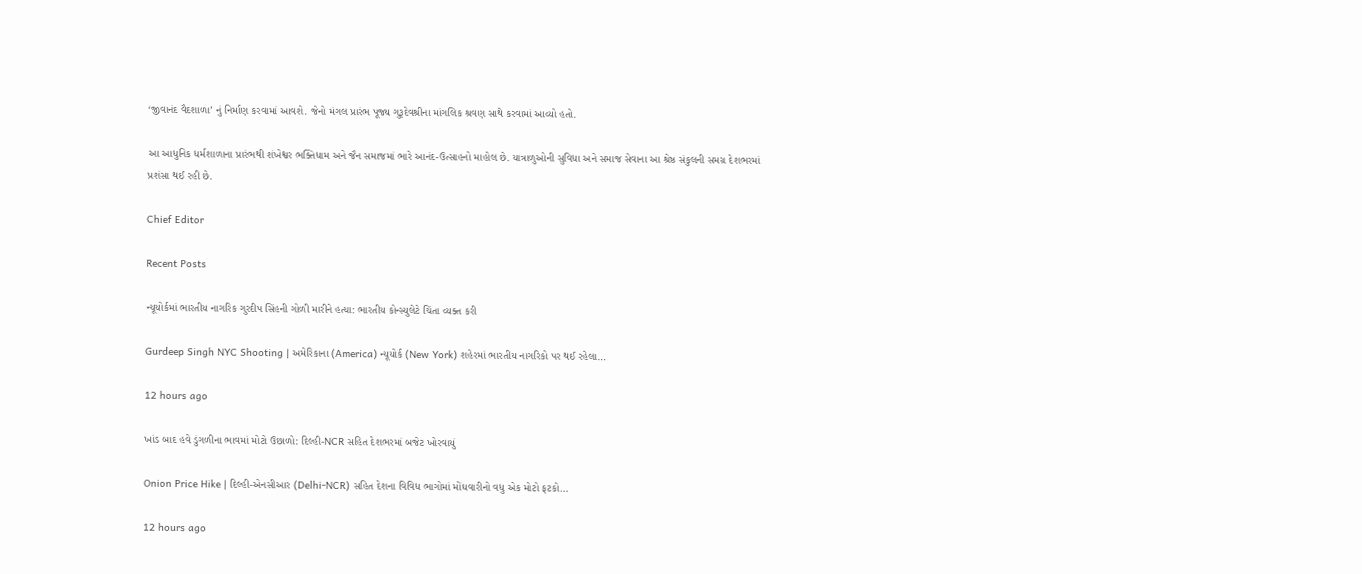‘જીવાનંદ વૈદશાળા’ નું નિર્માણ કરવામાં આવશે. જેનો મંગલ પ્રારંભ પૂજ્ય ગુરૂદેવશ્રીના માંગલિક શ્રવણ સાથે કરવામાં આવ્યો હતો.

આ આધુનિક ધર્મશાળાના પ્રારંભથી શંખેશ્વર ભક્તિધામ અને જૈન સમાજમાં ભારે આનંદ-ઉત્સાહનો માહોલ છે. યાત્રાળુઓની સુવિધા અને સમાજ સેવાના આ શ્રેષ્ઠ સંકુલની સમગ્ર દેશભરમાં પ્રશંસા થઈ રહી છે.

Chief Editor

Recent Posts

ન્યૂયોર્કમાં ભારતીય નાગરિક ગુરદીપ સિંહની ગોળી મારીને હત્યા: ભારતીય કોન્સ્યુલેટે ચિંતા વ્યક્ત કરી

Gurdeep Singh NYC Shooting | અમેરિકાના (America) ન્યૂયોર્ક (New York) શહેરમાં ભારતીય નાગરિકો પર થઈ રહેલા…

12 hours ago

ખાંડ બાદ હવે ડુંગળીના ભાવમાં મોટો ઉછાળો: દિલ્હી-NCR સહિત દેશભરમાં બજેટ ખોરવાયું

Onion Price Hike | દિલ્હી-એનસીઆર (Delhi-NCR) સહિત દેશના વિવિધ ભાગોમાં મોંઘવારીનો વધુ એક મોટો ફટકો…

12 hours ago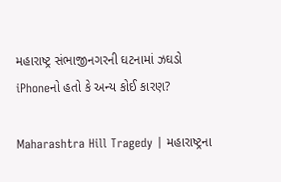મહારાષ્ટ્ર સંભાજીનગરની ઘટનામાં ઝઘડો iPhoneનો હતો કે અન્ય કોઈ કારણ?

Maharashtra Hill Tragedy | મહારાષ્ટ્રના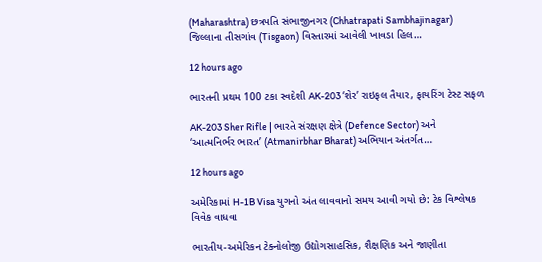(Maharashtra) છત્રપતિ સંભાજીનગર (Chhatrapati Sambhajinagar) જિલ્લાના તીસગાંવ (Tisgaon) વિસ્તારમાં આવેલી ખાવડા હિલ…

12 hours ago

ભારતની પ્રથમ 100 ટકા સ્વદેશી AK-203 ‘શેર’ રાઇફલ તૈયાર, ફાયરિંગ ટેસ્ટ સફળ

AK-203 Sher Rifle | ભારતે સંરક્ષણ ક્ષેત્રે (Defence Sector) અને ‘આત્મનિર્ભર ભારત’ (Atmanirbhar Bharat) અભિયાન અંતર્ગત…

12 hours ago

અમેરિકામાં H-1B Visa યુગનો અંત લાવવાનો સમય આવી ગયો છે: ટેક વિશ્લેષક વિવેક વાધવા

ભારતીય-અમેરિકન ટેક્નોલોજી ઉદ્યોગસાહસિક, શૈક્ષણિક અને જાણીતા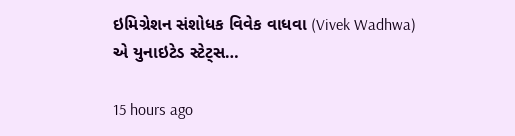ઇમિગ્રેશન સંશોધક વિવેક વાધવા (Vivek Wadhwa) એ યુનાઇટેડ સ્ટેટ્સ…

15 hours ago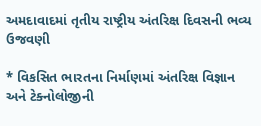અમદાવાદમાં તૃતીય રાષ્ટ્રીય અંતરિક્ષ દિવસની ભવ્ય ઉજવણી

* વિકસિત ભારતના નિર્માણમાં અંતરિક્ષ વિજ્ઞાન અને ટેક્નોલોજીની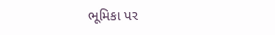ભૂમિકા પર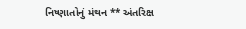નિષ્ણાતોનું મંથન ** અંતરિક્ષ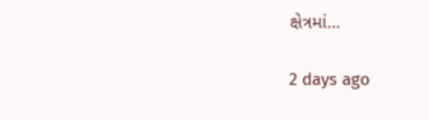ક્ષેત્રમાં…

2 days ago